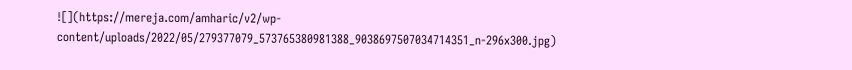![](https://mereja.com/amharic/v2/wp-content/uploads/2022/05/279377079_573765380981388_9038697507034714351_n-296x300.jpg)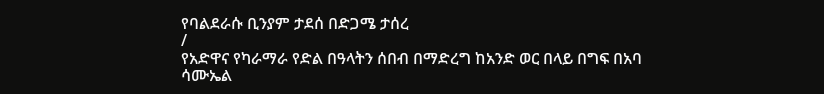የባልደራሱ ቢንያም ታደሰ በድጋሜ ታሰረ
/
የአድዋና የካራማራ የድል በዓላትን ሰበብ በማድረግ ከአንድ ወር በላይ በግፍ በአባ ሳሙኤል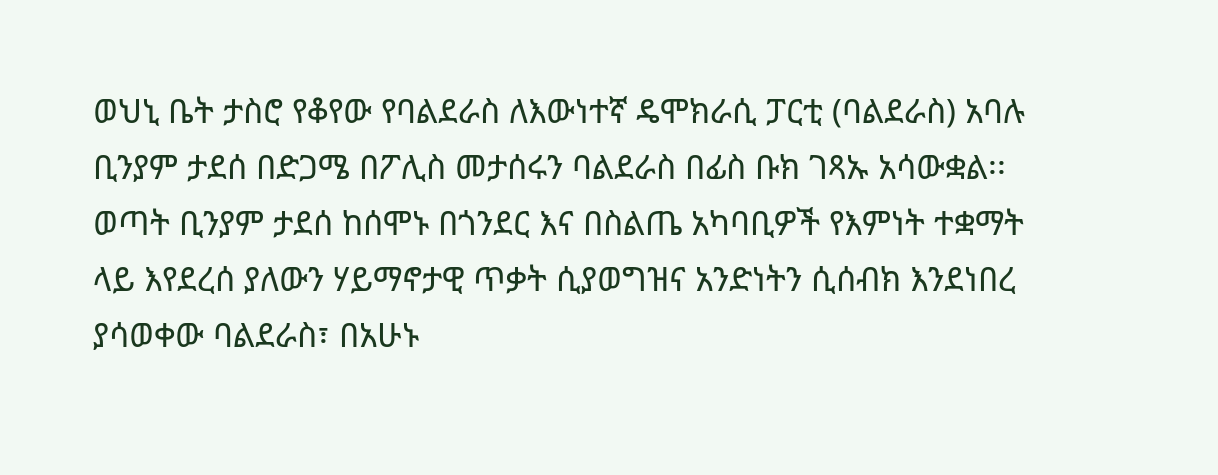ወህኒ ቤት ታስሮ የቆየው የባልደራስ ለእውነተኛ ዴሞክራሲ ፓርቲ (ባልደራስ) አባሉ ቢንያም ታደሰ በድጋሜ በፖሊስ መታሰሩን ባልደራስ በፊስ ቡክ ገጻኡ አሳውቋል፡፡ ወጣት ቢንያም ታደሰ ከሰሞኑ በጎንደር እና በስልጤ አካባቢዎች የእምነት ተቋማት ላይ እየደረሰ ያለውን ሃይማኖታዊ ጥቃት ሲያወግዝና አንድነትን ሲሰብክ እንደነበረ ያሳወቀው ባልደራስ፣ በአሁኑ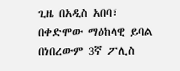ጊዜ በአዲስ አበባ፣ በቀድሞው ማዕከላዊ ይባል በነበረውም 3ኛ ፖሊስ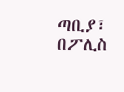ጣቢያ፣ በፖሊስ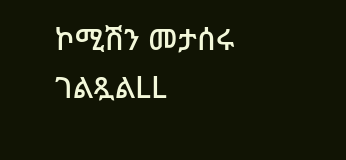ኮሚሽን መታሰሩ ገልጿልLL